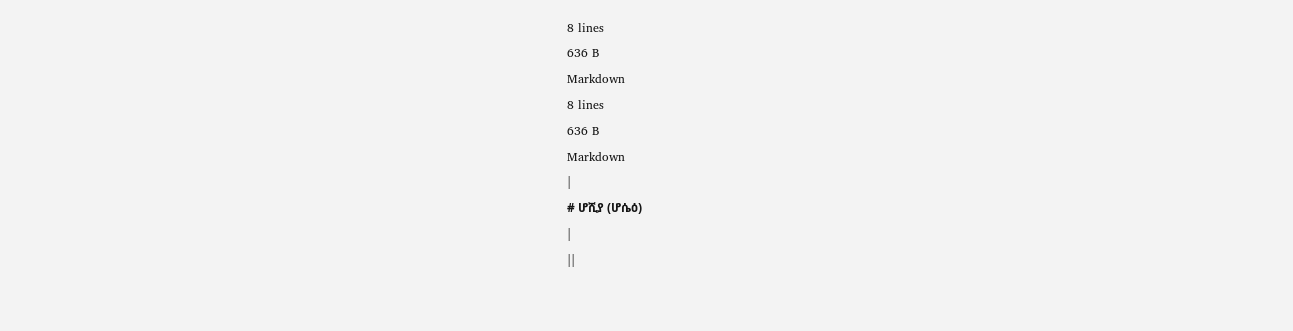8 lines
636 B
Markdown
8 lines
636 B
Markdown
|
# ሆሺያ (ሆሴዕ)
|
||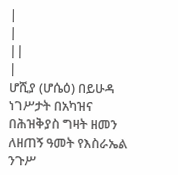|
|
||
|
ሆሺያ (ሆሴዕ) በይሁዳ ነገሥታት በአካዝና በሕዝቅያስ ግዛት ዘመን ለዘጠኝ ዓመት የእስራኤል ንጉሥ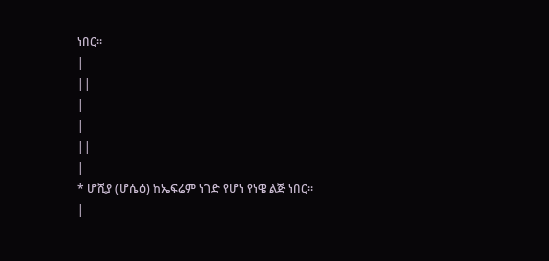ነበር።
|
||
|
|
||
|
* ሆሺያ (ሆሴዕ) ከኤፍሬም ነገድ የሆነ የነዌ ልጅ ነበር።
|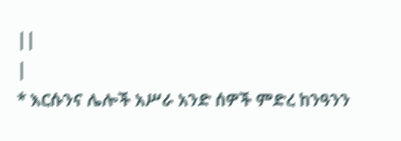||
|
* እርሱንና ሌሎች አሥራ አንድ ሰዎች ምድረ ከንዓንን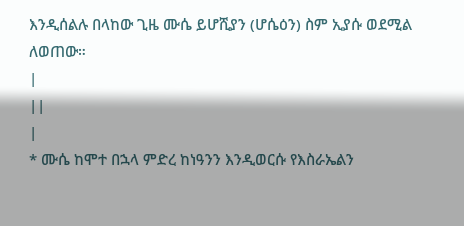እንዲሰልሉ በላከው ጊዜ ሙሴ ይሆሺያን (ሆሴዕን) ስም ኢያሱ ወደሚል ለወጠው።
|
||
|
* ሙሴ ከሞተ በኋላ ምድረ ከነዓንን እንዲወርሱ የእስራኤልን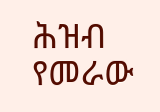ሕዝብ የመራው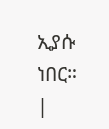ኢያሱ ነበር።
|